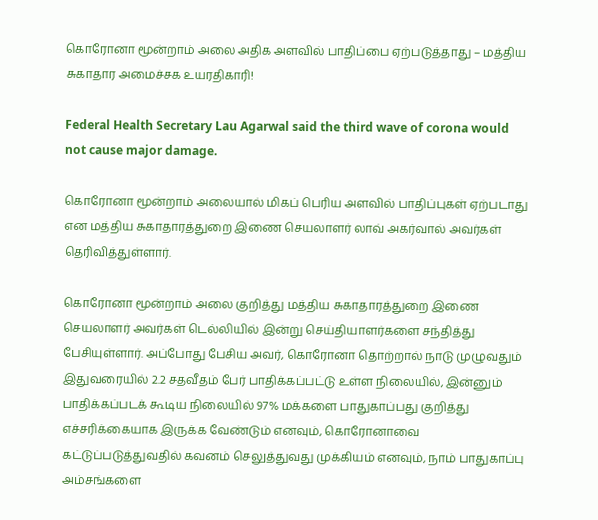கொரோனா மூன்றாம் அலை அதிக அளவில் பாதிப்பை ஏற்படுத்தாது – மத்திய சுகாதார அமைச்சக உயரதிகாரி!

Federal Health Secretary Lau Agarwal said the third wave of corona would not cause major damage.

கொரோனா மூன்றாம் அலையால் மிகப் பெரிய அளவில் பாதிப்புகள் ஏற்படாது என மத்திய சுகாதாரத்துறை இணை செயலாளர் லாவ் அகர்வால் அவர்கள் தெரிவித்துள்ளார்.

கொரோனா மூன்றாம் அலை குறித்து மத்திய சுகாதாரத்துறை இணை செயலாளர் அவர்கள் டெல்லியில் இன்று செய்தியாளர்களை சந்தித்து பேசியுள்ளார். அப்போது பேசிய அவர், கொரோனா தொற்றால் நாடு முழுவதும் இதுவரையில் 2.2 சதவீதம் பேர் பாதிக்கப்பட்டு உள்ள நிலையில், இன்னும் பாதிக்கப்படக் கூடிய நிலையில் 97% மக்களை பாதுகாப்பது குறித்து எச்சரிக்கையாக இருக்க வேண்டும் எனவும், கொரோனாவை கட்டுப்படுத்துவதில் கவனம் செலுத்துவது முக்கியம் எனவும், நாம் பாதுகாப்பு அம்சங்களை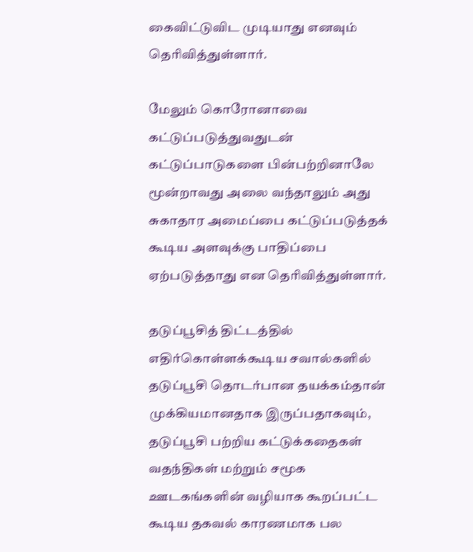கைவிட்டுவிட முடியாது எனவும் தெரிவித்துள்ளார்.

மேலும் கொரோனாவை கட்டுப்படுத்துவதுடன் கட்டுப்பாடுகளை பின்பற்றினாலே மூன்றாவது அலை வந்தாலும் அது சுகாதார அமைப்பை கட்டுப்படுத்தக் கூடிய அளவுக்கு பாதிப்பை ஏற்படுத்தாது என தெரிவித்துள்ளார்.

தடுப்பூசித் திட்டத்தில் எதிர்கொள்ளக்கூடிய சவால்களில் தடுப்பூசி தொடர்பான தயக்கம்தான் முக்கியமானதாக இருப்பதாகவும், தடுப்பூசி பற்றிய கட்டுக்கதைகள் வதந்திகள் மற்றும் சமூக ஊடகங்களின் வழியாக கூறப்பட்ட கூடிய தகவல் காரணமாக பல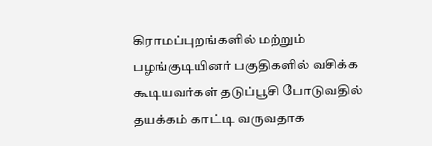கிராமப்புறங்களில் மற்றும் பழங்குடியினர் பகுதிகளில் வசிக்க கூடியவர்கள் தடுப்பூசி போடுவதில் தயக்கம் காட்டி வருவதாக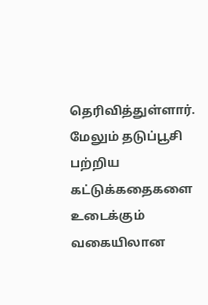தெரிவித்துள்ளார். மேலும் தடுப்பூசி பற்றிய கட்டுக்கதைகளை உடைக்கும் வகையிலான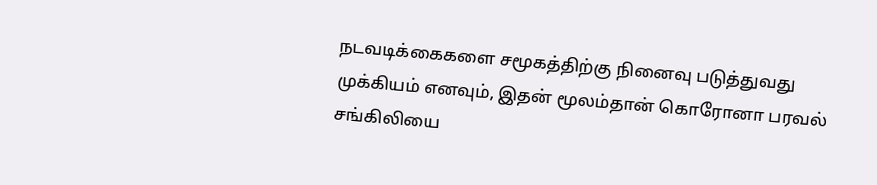நடவடிக்கைகளை சமூகத்திற்கு நினைவு படுத்துவது முக்கியம் எனவும், இதன் மூலம்தான் கொரோனா பரவல் சங்கிலியை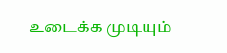உடைக்க முடியும்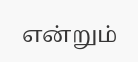என்றும்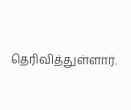தெரிவித்துள்ளார்.